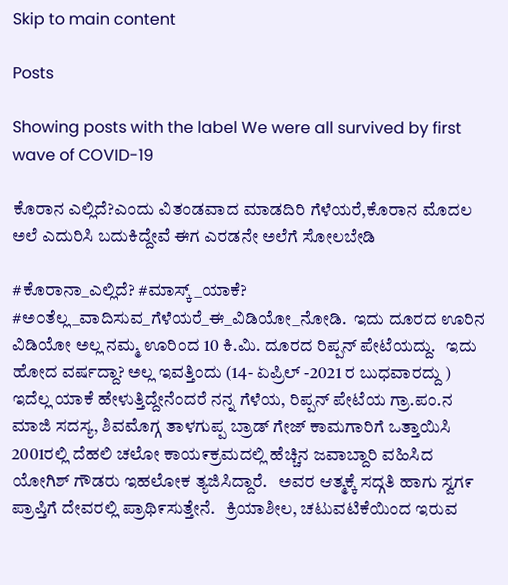Skip to main content

Posts

Showing posts with the label We were all survived by first wave of COVID-19

ಕೊರಾನ ಎಲ್ಲಿದೆ?ಎಂದು ವಿತಂಡವಾದ ಮಾಡದಿರಿ ಗೆಳೆಯರೆ,ಕೊರಾನ ಮೊದಲ ಅಲೆ ಎದುರಿಸಿ ಬದುಕಿದ್ದೇವೆ ಈಗ ಎರಡನೇ ಅಲೆಗೆ ಸೋಲಬೇಡಿ

#ಕೊರಾನಾ_ಎಲ್ಲಿದೆ? #ಮಾಸ್ಕ್_ಯಾಕೆ? #ಅ೦ತೆಲ್ಲ_ವಾದಿಸುವ_ಗೆಳೆಯರೆ_ಈ_ವಿಡಿಯೋ_ನೋಡಿ.  ಇದು ದೂರದ ಊರಿನ ವಿಡಿಯೋ ಅಲ್ಲ ನಮ್ಮ ಊರಿಂದ 10 ಕಿ.ಮಿ. ದೂರದ ರಿಪ್ಪನ್ ಪೇಟೆಯದ್ದು.   ಇದು ಹೋದ ವರ್ಷದ್ದಾ? ಅಲ್ಲ ಇವತ್ತಿಂದು (14- ಏಪ್ರಿಲ್ -2021 ರ ಬುಧವಾರದ್ದು )    ಇದೆಲ್ಲ ಯಾಕೆ ಹೇಳುತ್ತಿದ್ದೇನೆಂದರೆ ನನ್ನ ಗೆಳೆಯ, ರಿಪ್ಪನ್ ಪೇಟೆಯ ಗ್ರಾ.ಪಂ.ನ ಮಾಜಿ ಸದಸ್ಯ, ಶಿವಮೊಗ್ಗ ತಾಳಗುಪ್ಪ ಬ್ರಾಡ್ ಗೇಜ್ ಕಾಮಗಾರಿಗೆ ಒತ್ತಾಯಿಸಿ 2001ರಲ್ಲಿ ದೆಹಲಿ ಚಲೋ ಕಾಯ೯ಕ್ರಮದಲ್ಲಿ ಹೆಚ್ಚಿನ ಜವಾಬ್ದಾರಿ ವಹಿಸಿದ ಯೋಗಿಶ್ ಗೌಡರು ಇಹಲೋಕ ತ್ಯಜಿಸಿದ್ದಾರೆ.   ಅವರ ಆತ್ಮಕ್ಕೆ ಸದ್ಗತಿ ಹಾಗು ಸ್ವಗ೯ ಪ್ರಾಪ್ತಿಗೆ ದೇವರಲ್ಲಿ ಪ್ರಾಥಿ೯ಸುತ್ತೇನೆ.   ಕ್ರಿಯಾಶೀಲ, ಚಟುವಟಿಕೆಯಿಂದ ಇರುವ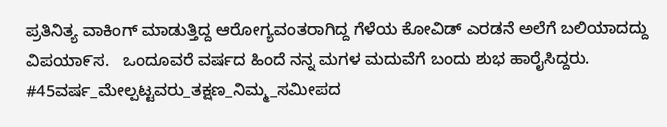ಪ್ರತಿನಿತ್ಯ ವಾಕಿಂಗ್ ಮಾಡುತ್ತಿದ್ದ ಆರೋಗ್ಯವಂತರಾಗಿದ್ದ ಗೆಳೆಯ ಕೋವಿಡ್ ಎರಡನೆ ಅಲೆಗೆ ಬಲಿಯಾದದ್ದು ವಿಪಯಾ೯ಸ.   ಒಂದೂವರೆ ವರ್ಷದ ಹಿಂದೆ ನನ್ನ ಮಗಳ ಮದುವೆಗೆ ಬಂದು ಶುಭ ಹಾರೈಸಿದ್ದರು.   #45ವರ್ಷ_ಮೇಲ್ಪಟ್ಟವರು_ತಕ್ಷಣ_ನಿಮ್ಮ_ಸಮೀಪದ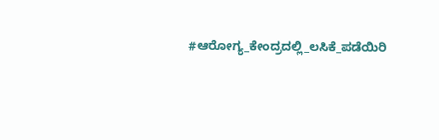#ಆರೋಗ್ಯ_ಕೇಂದ್ರದಲ್ಲಿ_ಲಸಿಕೆ_ಪಡೆಯಿರಿ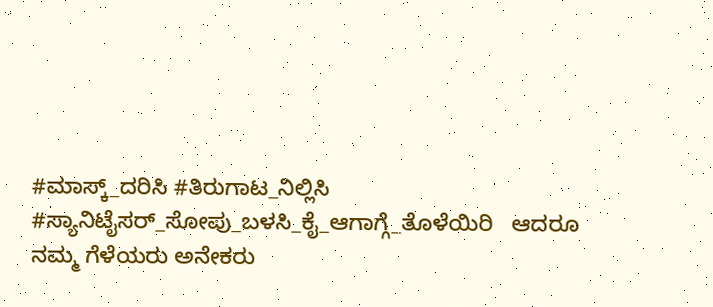#ಮಾಸ್ಕ್_ದರಿಸಿ #ತಿರುಗಾಟ_ನಿಲ್ಲಿಸಿ #ಸ್ಯಾನಿಟೈಸರ್_ಸೋಪು_ಬಳಸಿ_ಕೈ_ಆಗಾಗ್ಗೆ_ತೊಳೆಯಿರಿ   ಆದರೂ ನಮ್ಮ ಗೆಳೆಯರು ಅನೇಕರು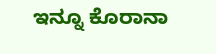ಇನ್ನೂ ಕೊರಾನಾ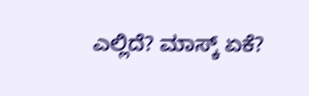ಎಲ್ಲಿದೆ? ಮಾಸ್ಕ್ ಏಕೆ?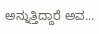ಅನ್ನುತ್ತಿದ್ದಾರೆ ಅವ...